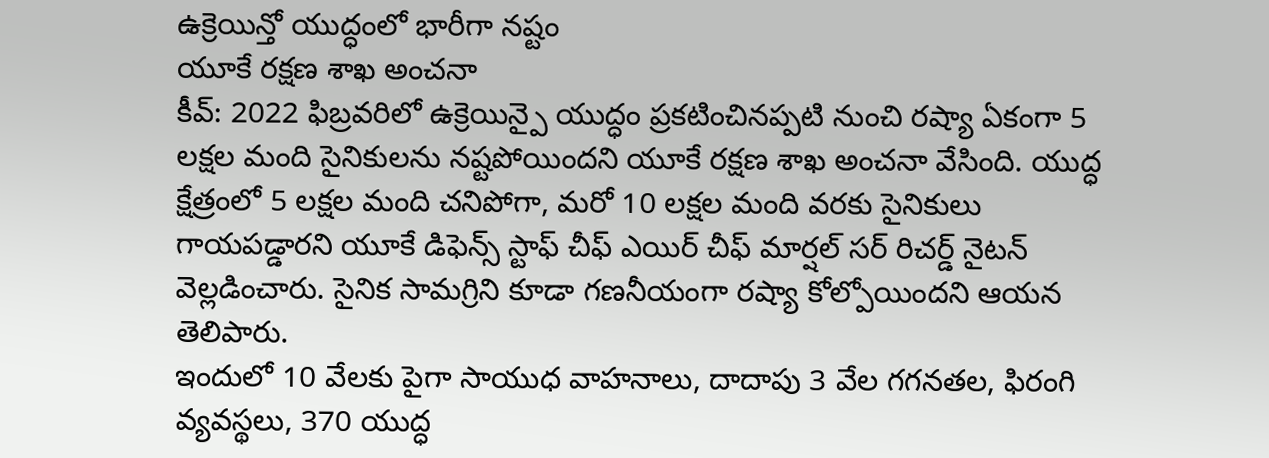ఉక్రెయిన్తో యుద్ధంలో భారీగా నష్టం
యూకే రక్షణ శాఖ అంచనా
కీవ్: 2022 ఫిబ్రవరిలో ఉక్రెయిన్పై యుద్ధం ప్రకటించినప్పటి నుంచి రష్యా ఏకంగా 5 లక్షల మంది సైనికులను నష్టపోయిందని యూకే రక్షణ శాఖ అంచనా వేసింది. యుద్ధ క్షేత్రంలో 5 లక్షల మంది చనిపోగా, మరో 10 లక్షల మంది వరకు సైనికులు గాయపడ్డారని యూకే డిఫెన్స్ స్టాఫ్ చీఫ్ ఎయిర్ చీఫ్ మార్షల్ సర్ రిచర్డ్ నైటన్ వెల్లడించారు. సైనిక సామగ్రిని కూడా గణనీయంగా రష్యా కోల్పోయిందని ఆయన తెలిపారు.
ఇందులో 10 వేలకు పైగా సాయుధ వాహనాలు, దాదాపు 3 వేల గగనతల, ఫిరంగి వ్యవస్థలు, 370 యుద్ధ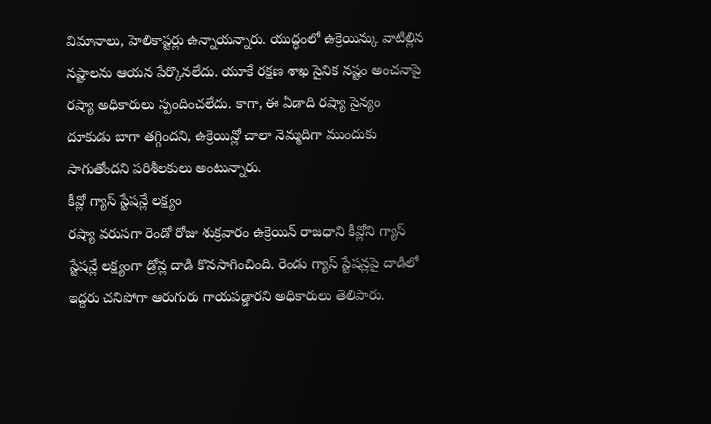విమానాలు, హెలికాప్టర్లు ఉన్నాయన్నారు. యుద్ధంలో ఉక్రెయిన్కు వాటిల్లిన నష్టాలను ఆయన పేర్కొనలేదు. యూకే రక్షణ శాఖ సైనిక నష్టం అంచనాపై రష్యా అధికారులు స్పందించలేదు. కాగా, ఈ ఏడాది రష్యా సైన్యం దూకుడు బాగా తగ్గిందని, ఉక్రెయిన్లో చాలా నెమ్మదిగా ముందుకు సాగుతోందని పరిశీలకులు అంటున్నారు.
కీవ్లో గ్యాస్ స్టేషన్లే లక్ష్యం
రష్యా వరుసగా రెండో రోజు శుక్రవారం ఉక్రెయిన్ రాజధాని కీవ్లోని గ్యాస్ స్టేషన్లే లక్ష్యంగా డ్రోన్ల దాడి కొనసాగించింది. రెండు గ్యాస్ స్టేషన్లపై దాడిలో ఇద్దరు చనిపోగా ఆరుగురు గాయపడ్డారని అధికారులు తెలిపారు.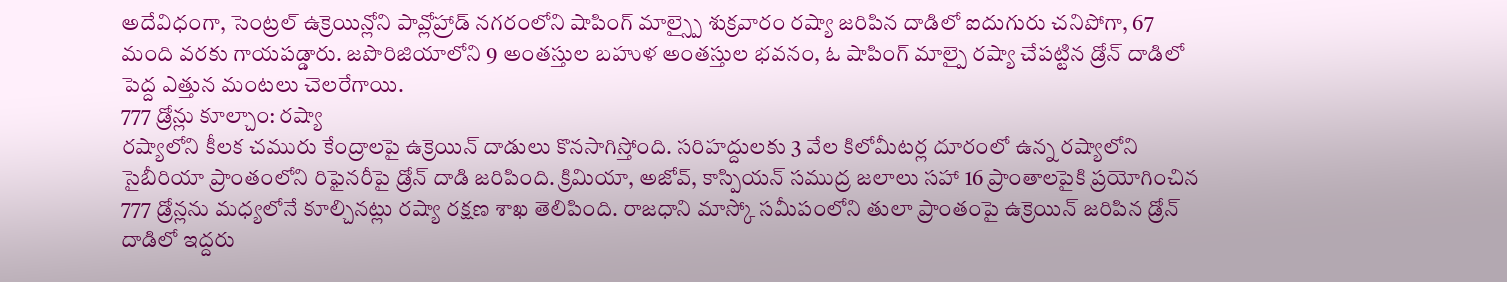అదేవిధంగా, సెంట్రల్ ఉక్రెయిన్లోని పావ్లోహ్రాడ్ నగరంలోని షాపింగ్ మాల్స్పై శుక్రవారం రష్యా జరిపిన దాడిలో ఐదుగురు చనిపోగా, 67 మంది వరకు గాయపడ్డారు. జపొరిజియాలోని 9 అంతస్తుల బహుళ అంతస్తుల భవనం, ఓ షాపింగ్ మాల్పై రష్యా చేపట్టిన డ్రోన్ దాడిలో పెద్ద ఎత్తున మంటలు చెలరేగాయి.
777 డ్రోన్లు కూల్చాం: రష్యా
రష్యాలోని కీలక చమురు కేంద్రాలపై ఉక్రెయిన్ దాడులు కొనసాగిస్తోంది. సరిహద్దులకు 3 వేల కిలోమీటర్ల దూరంలో ఉన్న రష్యాలోని సైబీరియా ప్రాంతంలోని రిఫైనరీపై డ్రోన్ దాడి జరిపింది. క్రిమియా, అజోవ్, కాస్పియన్ సముద్ర జలాలు సహా 16 ప్రాంతాలపైకి ప్రయోగించిన 777 డ్రోన్లను మధ్యలోనే కూల్చినట్లు రష్యా రక్షణ శాఖ తెలిపింది. రాజధాని మాస్కో సమీపంలోని తులా ప్రాంతంపై ఉక్రెయిన్ జరిపిన డ్రోన్ దాడిలో ఇద్దరు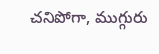చనిపోగా, ముగ్గురు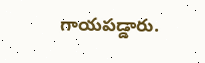గాయపడ్డారు.